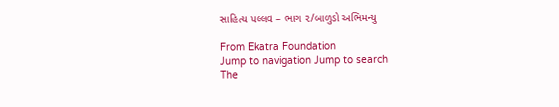સાહિત્ય પલ્લવ – ભાગ ૨/બાળુડો અભિમન્યુ

From Ekatra Foundation
Jump to navigation Jump to search
The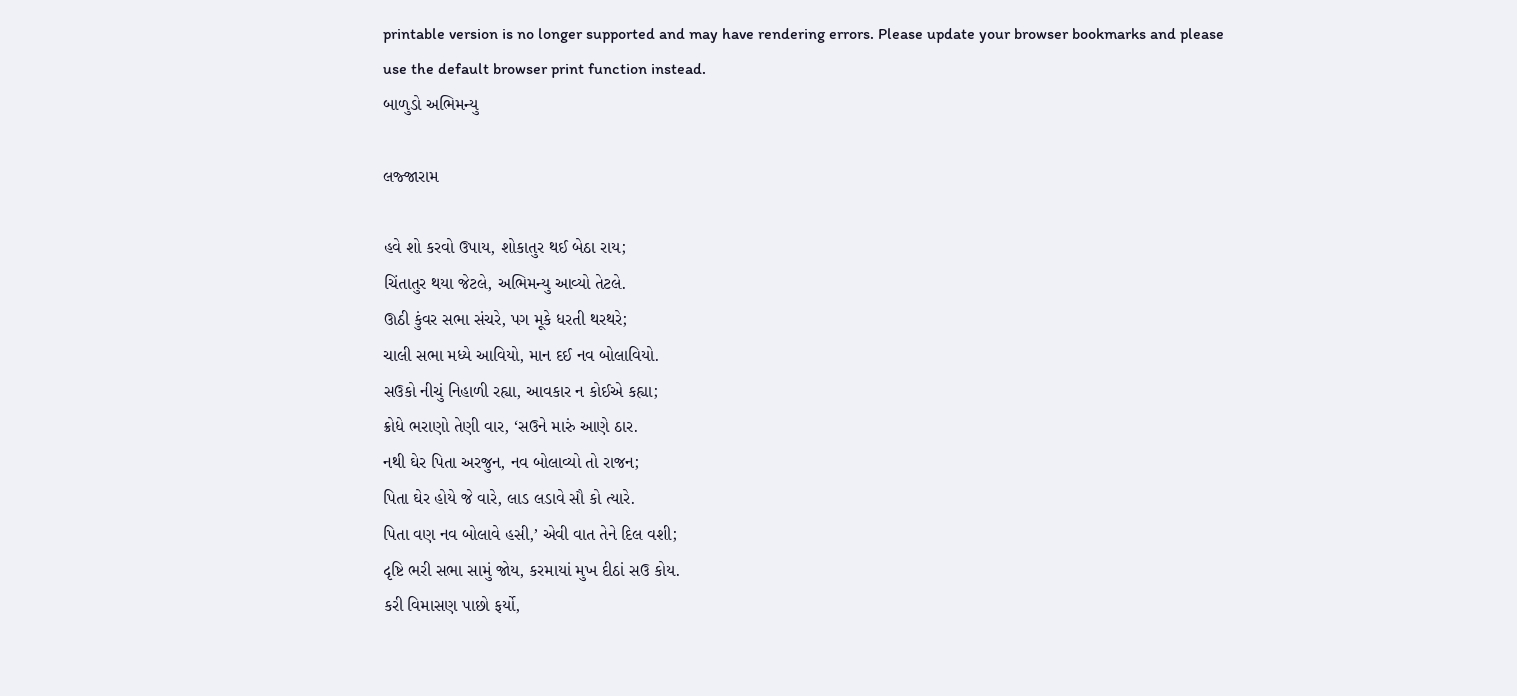printable version is no longer supported and may have rendering errors. Please update your browser bookmarks and please use the default browser print function instead.
બાળુડો અભિમન્યુ

લજ્જારામ

હવે શો કરવો ઉપાય, શોકાતુર થઈ બેઠા રાય;
ચિંતાતુર થયા જેટલે, અભિમન્યુ આવ્યો તેટલે.
ઊઠી કુંવર સભા સંચરે, પગ મૂકે ધરતી થરથરે;
ચાલી સભા મધ્યે આવિયો, માન દઈ નવ બોલાવિયો.
સઉકો નીચું નિહાળી રહ્યા, આવકાર ન કોઈએ કહ્યા;
ક્રોધે ભરાણો તેણી વાર, ‘સઉને મારું આણે ઠાર.
નથી ઘેર પિતા અરજુન, નવ બોલાવ્યો તો રાજન;
પિતા ઘેર હોયે જે વારે, લાડ લડાવે સૌ કો ત્યારે.
પિતા વણ નવ બોલાવે હસી,’ એવી વાત તેને દિલ વશી;
દૃષ્ટિ ભરી સભા સામું જોય, કરમાયાં મુખ દીઠાં સઉ કોય.
કરી વિમાસણ પાછો ફર્યો,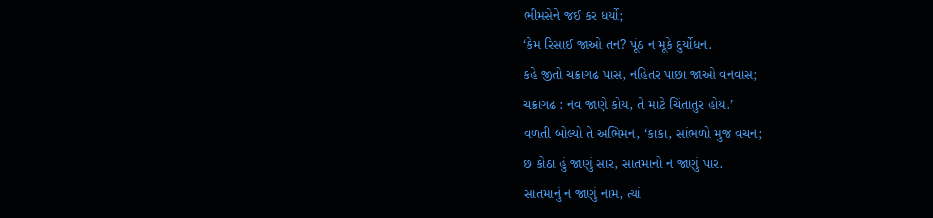ભીમસેને જઈ કર ધર્યો;
‘કેમ રિસાઈ જાઓ તન? પૂંઠ ન મૂકે દુર્યોધન.
કહે જીતો ચક્રાગઢ પાસ, નહિતર પાછા જાઓ વનવાસ;
ચક્રાગઢ : નવ જાણે કોય, તે માટે ચિંતાતુર હોય.’
વળતી બોલ્યો તે અભિમન, ‘કાકા, સાંભળો મુજ વચન;
છ કોઠા હું જાણું સાર, સાતમાનો ન જાણું પાર.
સાતમાનું ન જાણું નામ, ત્યાં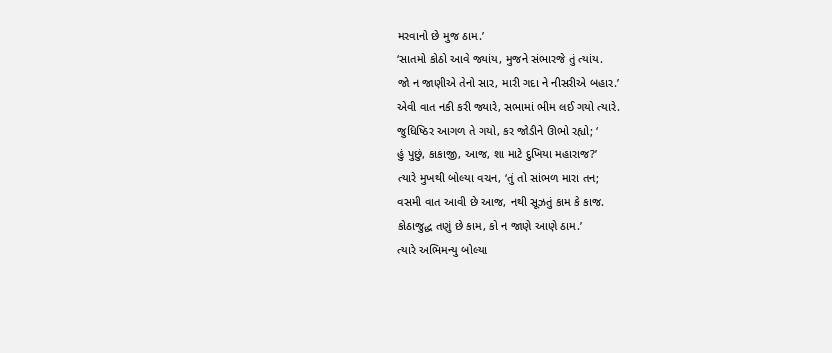મરવાનો છે મુજ ઠામ.’
‘સાતમો કોઠો આવે જ્યાંય, મુજને સંભારજે તું ત્યાંય.
જો ન જાણીએ તેનો સાર, મારી ગદા ને નીસરીએ બહાર.’
એવી વાત નકી કરી જ્યારે, સભામાં ભીમ લઈ ગયો ત્યારે.
જુધિષ્ઠિર આગળ તે ગયો, કર જોડીને ઊભો રહ્યો; ‘
હું પુછું, કાકાજી, આજ, શા માટે દુખિયા મહારાજ?’
ત્યારે મુખથી બોલ્યા વચન, ‘તું તો સાંભળ મારા તન;
વસમી વાત આવી છે આજ, નથી સૂઝતું કામ કે કાજ.
કોઠાજુદ્ધ તણું છે કામ, કો ન જાણે આણે ઠામ.’
ત્યારે અભિમન્યુ બોલ્યા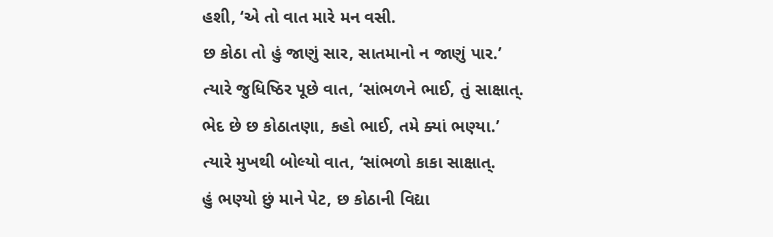હશી, ‘એ તો વાત મારે મન વસી.
છ કોઠા તો હું જાણું સાર, સાતમાનો ન જાણું પાર.’
ત્યારે જુધિષ્ઠિર પૂછે વાત, ‘સાંભળને ભાઈ, તું સાક્ષાત્.
ભેદ છે છ કોઠાતણા, કહો ભાઈ, તમે ક્યાં ભણ્યા.’
ત્યારે મુખથી બોલ્યો વાત, ‘સાંભળો કાકા સાક્ષાત્.
હું ભણ્યો છું માને પેટ, છ કોઠાની વિદ્યા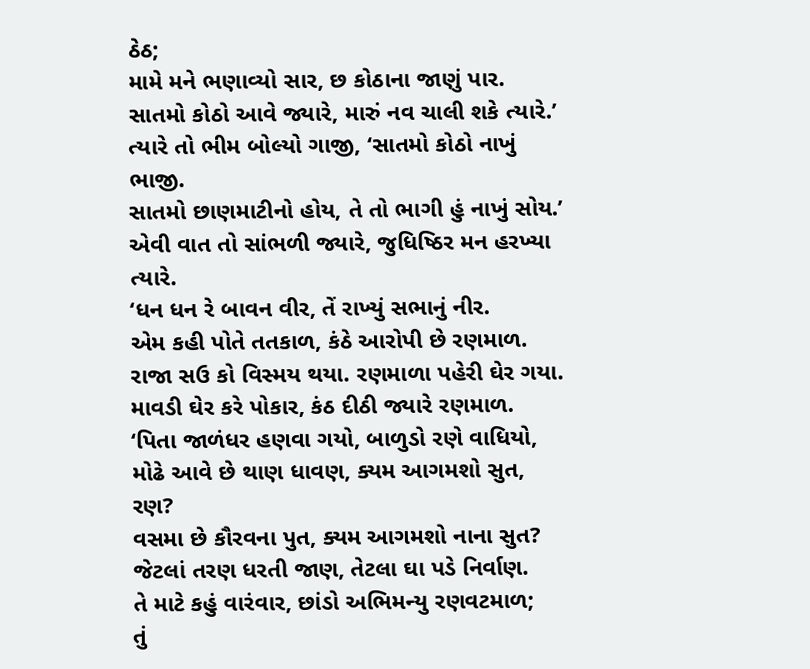ઠેઠ;
મામે મને ભણાવ્યો સાર, છ કોઠાના જાણું પાર.
સાતમો કોઠો આવે જ્યારે, મારું નવ ચાલી શકે ત્યારે.’
ત્યારે તો ભીમ બોલ્યો ગાજી, ‘સાતમો કોઠો નાખું ભાજી.
સાતમો છાણમાટીનો હોય, તે તો ભાગી હું નાખું સોય.’
એવી વાત તો સાંભળી જ્યારે, જુધિષ્ઠિર મન હરખ્યા ત્યારે.
‘ધન ધન રે બાવન વીર, તેં રાખ્યું સભાનું નીર.
એમ કહી પોતે તતકાળ, કંઠે આરોપી છે રણમાળ.
રાજા સઉ કો વિસ્મય થયા. રણમાળા પહેરી ઘેર ગયા.
માવડી ઘેર કરે પોકાર, કંઠ દીઠી જ્યારે રણમાળ.
‘પિતા જાળંધર હણવા ગયો, બાળુડો રણે વાધિયો,
મોઢે આવે છે થાણ ધાવણ, ક્યમ આગમશો સુત, રણ?
વસમા છે કૌરવના પુત, ક્યમ આગમશો નાના સુત?
જેટલાં તરણ ધરતી જાણ, તેટલા ઘા પડે નિર્વાણ.
તે માટે કહું વારંવાર, છાંડો અભિમન્યુ રણવટમાળ;
તું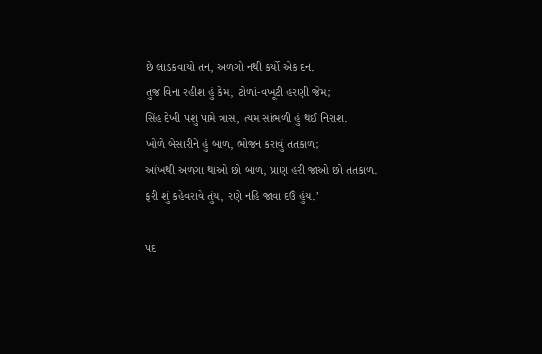છે લાડકવાયો તન, અળગો નથી કર્યો એક દન.
તુજ વિના રહીશ હું કેમ, ટોળાં-વખૂટી હરણી જેમ;
સિંહ દેખી પશુ પામે ત્રાસ, ત્યમ સાંભળી હું થઈ નિરાશ.
ખોળે બેસારીને હું બાળ, ભોજન કરાવું તતકાળ;
આંખથી અળગા થાઓ છો બાળ, પ્રાણ હરી જાઓ છો તતકાળ.
ફરી શું કહેવરાવે તુંય, રણે નહિ જાવા દઉં હુંય.’

પદ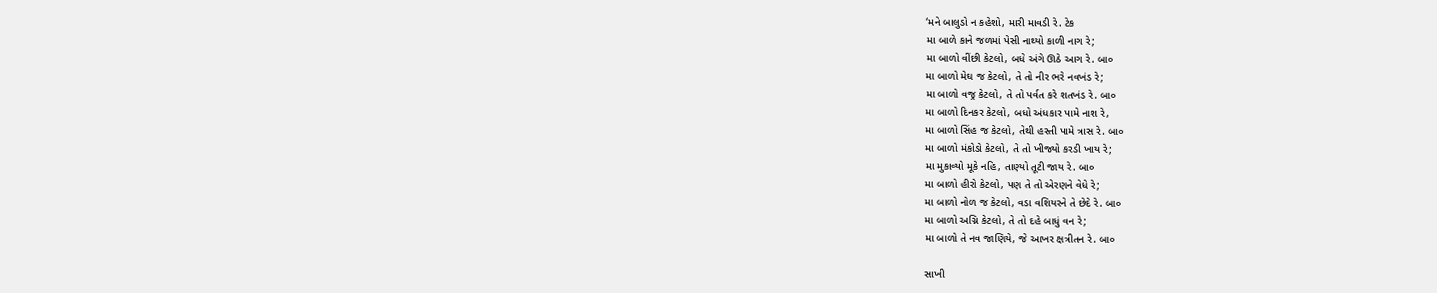‘મને બાલુડો ન કહેશો, મારી માવડી રે. ટેક
મા બાળે કાને જળમાં પેસી નાથ્યો કાળી નાગ રે;
મા બાળો વીંછી કેટલો, બધે અંગે ઊઠે આગ રે. બા૦
મા બાળો મેઘ જ કેટલો, તે તો નીર ભરે નવખંડ રે;
મા બાળો વજ્ર કેટલો, તે તો પર્વત કરે શતખંડ રે. બા૦
મા બાળો દિનકર કેટલો, બધો અંધકાર પામે નાશ રે,
મા બાળો સિંહ જ કેટલો, તેથી હસ્તી પામે ત્રાસ રે. બા૦
મા બાળો મંકોડો કેટલો, તે તો ખીજ્યો કરડી ખાય રે;
મા મુકાવ્યો મૂકે નહિ, તાણ્યો તૂટી જાય રે. બા૦
મા બાળો હીરો કેટલો, પણ તે તો એરણને વેધે રે;
મા બાળો નોળ જ કેટલો, વડા વશિયરને તે છેદે રે. બા૦
મા બાળો અગ્નિ કેટલો, તે તો દહે બાધું વન રે;
મા બાળો તે નવ જાણિયે, જે આખર ક્ષત્રીતન રે. બા૦

સાખી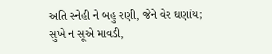અતિ સ્નેહી ને બહુ રણી, જેને વેર ઘણાંય;
સુખે ન સૂએ માવડી,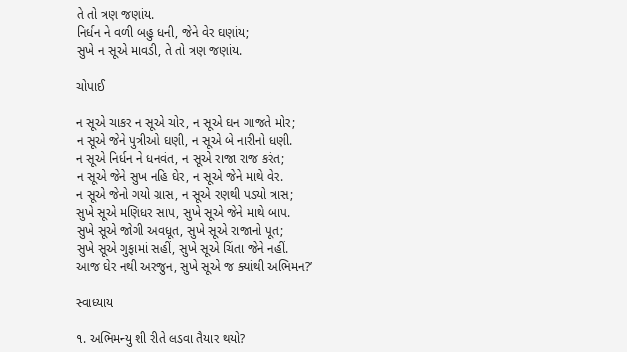તે તો ત્રણ જણાંય.
નિર્ધન ને વળી બહુ ધની, જેને વેર ઘણાંય;
સુખે ન સૂએ માવડી, તે તો ત્રણ જણાંય.

ચોપાઈ

ન સૂએ ચાકર ન સૂએ ચોર, ન સૂએ ઘન ગાજતે મોર;
ન સૂએ જેને પુત્રીઓ ઘણી, ન સૂએ બે નારીનો ધણી.
ન સૂએ નિર્ધન ને ધનવંત, ન સૂએ રાજા રાજ કરંત;
ન સૂએ જેને સુખ નહિ ઘેર, ન સૂએ જેને માથે વેર.
ન સૂએ જેનો ગયો ગ્રાસ, ન સૂએ રણથી પડ્યો ત્રાસ;
સુખે સૂએ મણિધર સાપ, સુખે સૂએ જેને માથે બાપ.
સુખે સૂએ જોગી અવધૂત, સુખે સૂએ રાજાનો પૂત;
સુખે સૂએ ગુફામાં સહીં, સુખે સૂએ ચિંતા જેને નહીં.
આજ ઘેર નથી અરજુન, સુખે સૂએ જ ક્યાંથી અભિમન?’

સ્વાધ્યાય

૧. અભિમન્યુ શી રીતે લડવા તૈયાર થયો?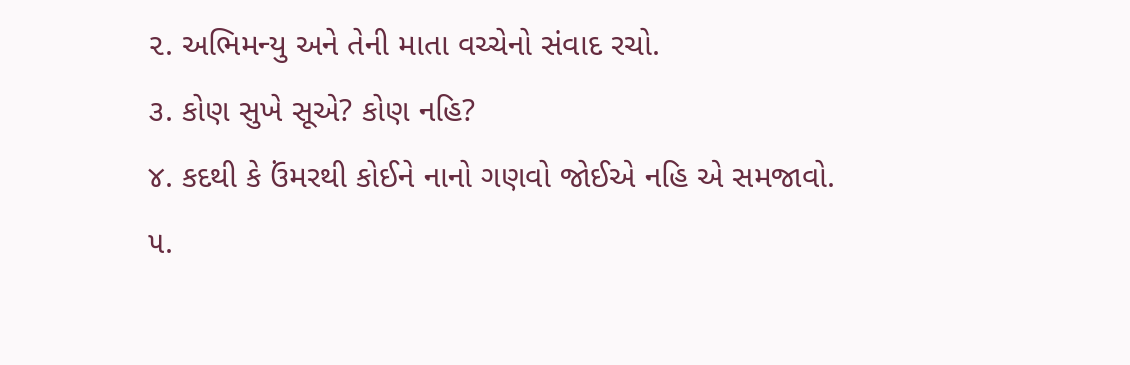૨. અભિમન્યુ અને તેની માતા વચ્ચેનો સંવાદ રચો.
૩. કોણ સુખે સૂએ? કોણ નહિ?
૪. કદથી કે ઉંમરથી કોઈને નાનો ગણવો જોઈએ નહિ એ સમજાવો.
૫.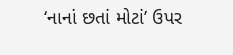‘નાનાં છતાં મોટાં’ ઉપર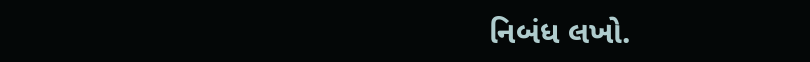નિબંધ લખો.